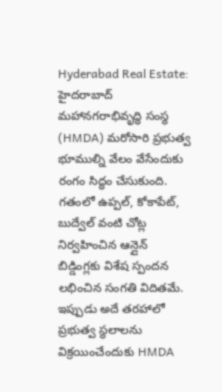Hyderabad Real Estate: హైదరాబాద్ మహానగరాభివృద్ధి సంస్థ (HMDA) మరోసారి ప్రభుత్వ భూముల్ని వేలం వేసేందుకు రంగం సిద్ధం చేసుకుంది. గతంలో ఉప్పల్, కోకాపేట్, బుద్వేల్ వంటి చోట్ల నిర్వహించిన ఆన్లైన్ బిడ్డింగ్లకు విశేష స్పందన లభించిన సంగతి విదితమే. ఇప్పుడు అదే తరహాలో ప్రభుత్వ స్థలాలను విక్రయించేందుకు HMDA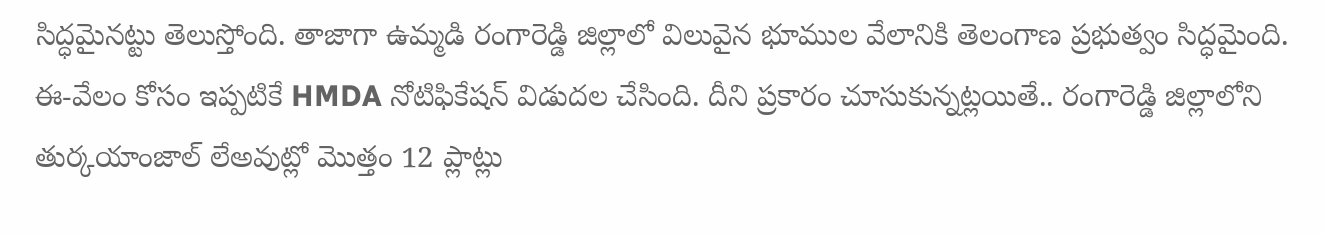సిద్ధమైనట్టు తెలుస్తోంది. తాజాగా ఉమ్మడి రంగారెడ్డి జిల్లాలో విలువైన భూముల వేలానికి తెలంగాణ ప్రభుత్వం సిద్ధమైంది.
ఈ-వేలం కోసం ఇప్పటికే HMDA నోటిఫికేషన్ విడుదల చేసింది. దీని ప్రకారం చూసుకున్నట్లయితే.. రంగారెడ్డి జిల్లాలోని తుర్కయాంజాల్ లేఅవుట్లో మొత్తం 12 ప్లాట్లు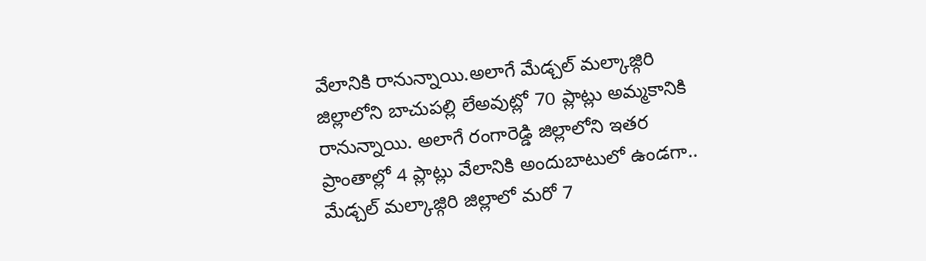వేలానికి రానున్నాయి.అలాగే మేడ్చల్ మల్కాజ్గిరి జిల్లాలోని బాచుపల్లి లేఅవుట్లో 70 ప్లాట్లు అమ్మకానికి రానున్నాయి. అలాగే రంగారెడ్డి జిల్లాలోని ఇతర ప్రాంతాల్లో 4 ప్లాట్లు వేలానికి అందుబాటులో ఉండగా.. మేడ్చల్ మల్కాజ్గిరి జిల్లాలో మరో 7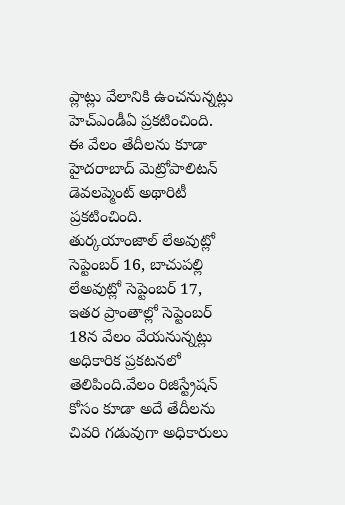ప్లాట్లు వేలానికి ఉంచనున్నట్లు హెచ్ఎండీఏ ప్రకటించింది.
ఈ వేలం తేదీలను కూడా హైదరాబాద్ మెట్రోపాలిటన్ డెవలప్మెంట్ అథారిటీ ప్రకటించింది. తుర్కయాంజాల్ లేఅవుట్లో సెప్టెంబర్ 16, బాచుపల్లి లేఅవుట్లో సెప్టెంబర్ 17, ఇతర ప్రాంతాల్లో సెప్టెంబర్ 18న వేలం వేయనున్నట్లు అధికారిక ప్రకటనలో తెలిపింది.వేలం రిజిస్ట్రేషన్ కోసం కూడా అదే తేదీలను చివరి గడువుగా అధికారులు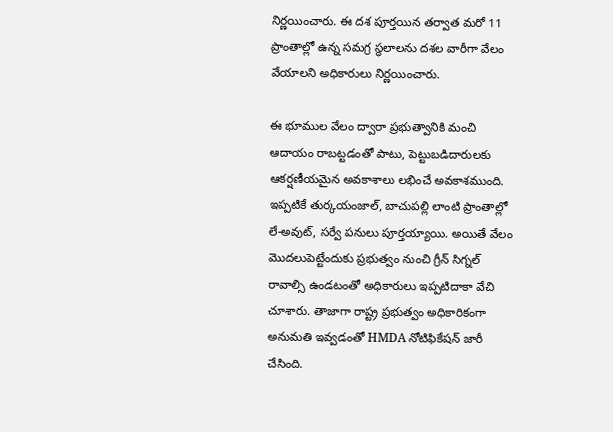నిర్ణయించారు. ఈ దశ పూర్తయిన తర్వాత మరో 11 ప్రాంతాల్లో ఉన్న సమగ్ర స్థలాలను దశల వారీగా వేలం వేయాలని అధికారులు నిర్ణయించారు.

ఈ భూముల వేలం ద్వారా ప్రభుత్వానికి మంచి ఆదాయం రాబట్టడంతో పాటు, పెట్టుబడిదారులకు ఆకర్షణీయమైన అవకాశాలు లభించే అవకాశముంది. ఇప్పటికే తుర్కయంజాల్, బాచుపల్లి లాంటి ప్రాంతాల్లో లే-అవుట్, సర్వే పనులు పూర్తయ్యాయి. అయితే వేలం మొదలుపెట్టేందుకు ప్రభుత్వం నుంచి గ్రీన్ సిగ్నల్ రావాల్సి ఉండటంతో అధికారులు ఇప్పటిదాకా వేచి చూశారు. తాజాగా రాష్ట్ర ప్రభుత్వం అధికారికంగా అనుమతి ఇవ్వడంతో HMDA నోటిఫికేషన్ జారీ చేసింది.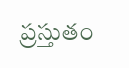ప్రస్తుతం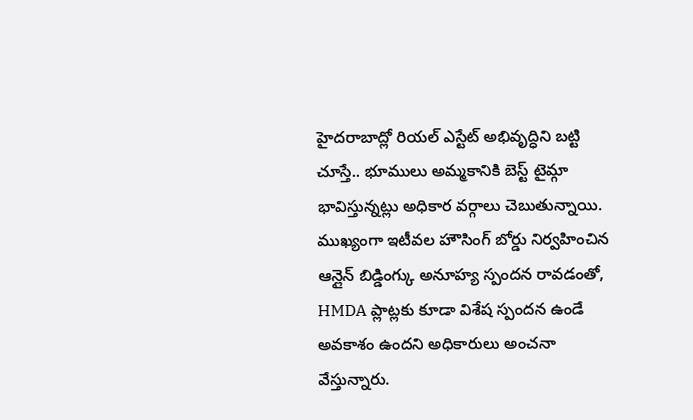హైదరాబాద్లో రియల్ ఎస్టేట్ అభివృద్ధిని బట్టి చూస్తే.. భూములు అమ్మకానికి బెస్ట్ టైమ్గా భావిస్తున్నట్లు అధికార వర్గాలు చెబుతున్నాయి. ముఖ్యంగా ఇటీవల హౌసింగ్ బోర్డు నిర్వహించిన ఆన్లైన్ బిడ్డింగ్కు అనూహ్య స్పందన రావడంతో, HMDA ప్లాట్లకు కూడా విశేష స్పందన ఉండే అవకాశం ఉందని అధికారులు అంచనా వేస్తున్నారు.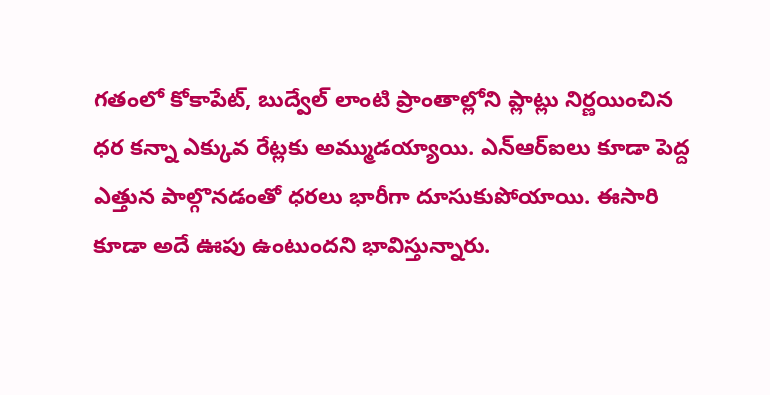గతంలో కోకాపేట్, బుద్వేల్ లాంటి ప్రాంతాల్లోని ప్లాట్లు నిర్ణయించిన ధర కన్నా ఎక్కువ రేట్లకు అమ్ముడయ్యాయి. ఎన్ఆర్ఐలు కూడా పెద్ద ఎత్తున పాల్గొనడంతో ధరలు భారీగా దూసుకుపోయాయి. ఈసారి కూడా అదే ఊపు ఉంటుందని భావిస్తున్నారు.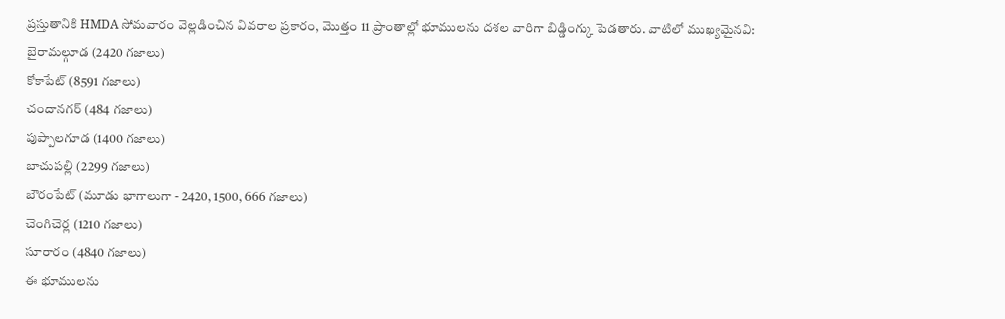ప్రస్తుతానికి HMDA సోమవారం వెల్లడించిన వివరాల ప్రకారం, మొత్తం 11 ప్రాంతాల్లో భూములను దశల వారిగా బిడ్డింగ్కు పెడతారు. వాటిలో ముఖ్యమైనవి:
బైరామల్గూడ (2420 గజాలు)
కోకాపేట్ (8591 గజాలు)
చందానగర్ (484 గజాలు)
పుప్పాలగూడ (1400 గజాలు)
బాచుపల్లి (2299 గజాలు)
బౌరంపేట్ (మూడు భాగాలుగా - 2420, 1500, 666 గజాలు)
చెంగిచెర్ల (1210 గజాలు)
సూరారం (4840 గజాలు)
ఈ భూములను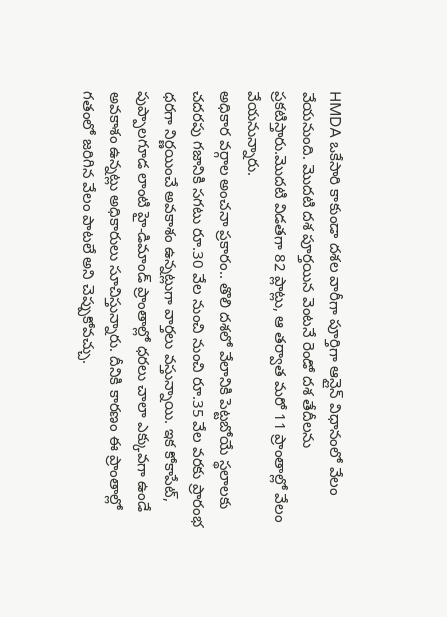HMDA ఒకేసారి కాకుండా దశల వారీగా పూర్తిగా ఆన్లైన్ విధానంలో వేలం వేయనుంది. మొదటి దశ పూర్తయిన వెంటనే రెండో దశ తేదీలను ప్రకటిస్తారు.మొదటి విడతగా 82 ప్లాట్లు, ఆ తర్వాత మరో 11 ప్రాంతాల్లో వేలం వేయనున్నారు.
అధికార వర్గాల అంచనా ప్రకారం.. తొలి దశలో వేలానికి పెట్టబోయే స్థలాలకు చదరపు గజానికి సగటు రూ.30 వేల నుంచి నుంచి రూ.35 వేల వరకు ప్రారంభ ధరగా నిర్ణయించే అవకాశం ఉన్నట్లుగా వార్తలు వస్తున్నాయి. ఇక కోకాపేట్, పుప్పాలగూడ లాంటి హై-డిమాండ్ ప్రాంతాల్లో ధరలు చాలా ఎక్కువగా ఉండే అవకాశం ఉన్నట్లు అధికారులు సూచిస్తున్నారు. దీనికి కారణం ఈ ప్రాంతాల్లో గతంలో జరిగిన వేలం పాటలే అని చెప్పుకోవచ్చు.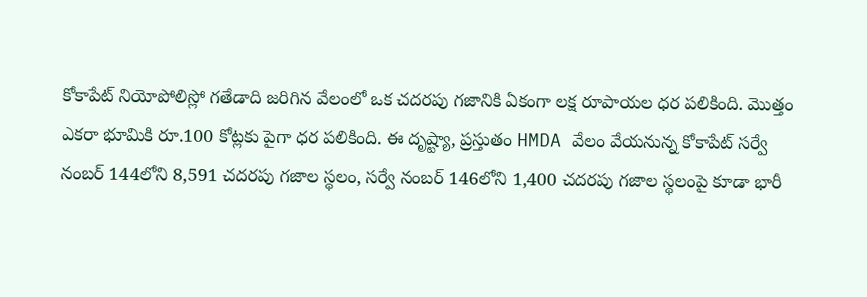కోకాపేట్ నియోపోలిస్లో గతేడాది జరిగిన వేలంలో ఒక చదరపు గజానికి ఏకంగా లక్ష రూపాయల ధర పలికింది. మొత్తం ఎకరా భూమికి రూ.100 కోట్లకు పైగా ధర పలికింది. ఈ దృష్ట్యా, ప్రస్తుతం HMDA వేలం వేయనున్న కోకాపేట్ సర్వే నంబర్ 144లోని 8,591 చదరపు గజాల స్థలం, సర్వే నంబర్ 146లోని 1,400 చదరపు గజాల స్థలంపై కూడా భారీ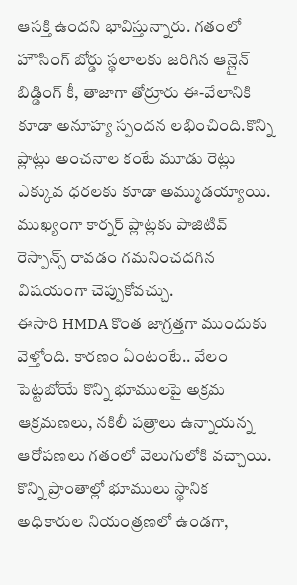ఆసక్తి ఉందని భావిస్తున్నారు. గతంలో హౌసింగ్ బోర్డు స్థలాలకు జరిగిన ఆన్లైన్ బిడ్డింగ్ కీ, తాజాగా తోర్రూరు ఈ-వేలానికి కూడా అనూహ్య స్పందన లభించింది.కొన్ని ప్లాట్లు అంచనాల కంటే మూడు రెట్లు ఎక్కువ ధరలకు కూడా అమ్ముడయ్యాయి. ముఖ్యంగా కార్నర్ ప్లాట్లకు పాజిటివ్ రెస్పాన్స్ రావడం గమనించదగిన విషయంగా చెప్పుకోవచ్చు.
ఈసారి HMDA కొంత జాగ్రత్తగా ముందుకు వెళ్తోంది. కారణం ఏంటంటే.. వేలం పెట్టబోయే కొన్ని భూములపై అక్రమ ఆక్రమణలు, నకిలీ పత్రాలు ఉన్నాయన్న ఆరోపణలు గతంలో వెలుగులోకి వచ్చాయి. కొన్ని ప్రాంతాల్లో భూములు స్థానిక అధికారుల నియంత్రణలో ఉండగా,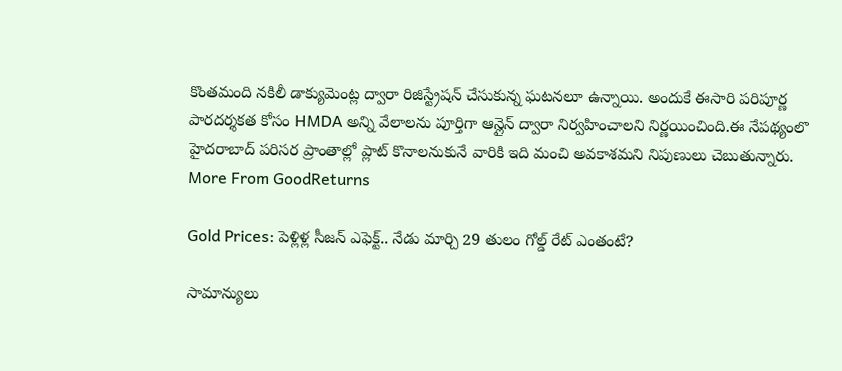కొంతమంది నకిలీ డాక్యుమెంట్ల ద్వారా రిజిస్ట్రేషన్ చేసుకున్న ఘటనలూ ఉన్నాయి. అందుకే ఈసారి పరిపూర్ణ పారదర్శకత కోసం HMDA అన్ని వేలాలను పూర్తిగా ఆన్లైన్ ద్వారా నిర్వహించాలని నిర్ణయించింది.ఈ నేపథ్యంలొ హైదరాబాద్ పరిసర ప్రాంతాల్లో ప్లాట్ కొనాలనుకునే వారికి ఇది మంచి అవకాశమని నిపుణులు చెబుతున్నారు.
More From GoodReturns

Gold Prices: పెళ్లిళ్ల సీజన్ ఎఫెక్ట్.. నేడు మార్చి 29 తులం గోల్డ్ రేట్ ఎంతంటే?

సామాన్యులు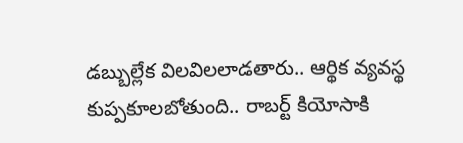డబ్బుల్లేక విలవిలలాడతారు.. ఆర్థిక వ్యవస్థ కుప్పకూలబోతుంది.. రాబర్ట్ కియోసాకి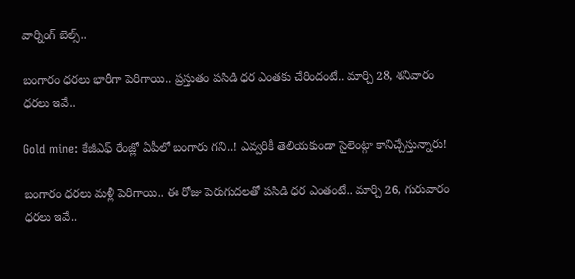వార్నింగ్ బెల్స్..

బంగారం ధరలు భారీగా పెరిగాయి.. ప్రస్తుతం పసిడి ధర ఎంతకు చేరిందంటే.. మార్చి 28, శనివారం ధరలు ఇవే..

Gold mine: కేజీఎఫ్ రేంజ్లో ఏపీలో బంగారు గని..! ఎవ్వరికీ తెలియకుండా సైలెంట్గా కానిచ్చేస్తున్నారు!

బంగారం ధరలు మళ్లీ పెరిగాయి.. ఈ రోజు పెరుగుదలతో పసిడి ధర ఎంతంటే.. మార్చి 26, గురువారం ధరలు ఇవే..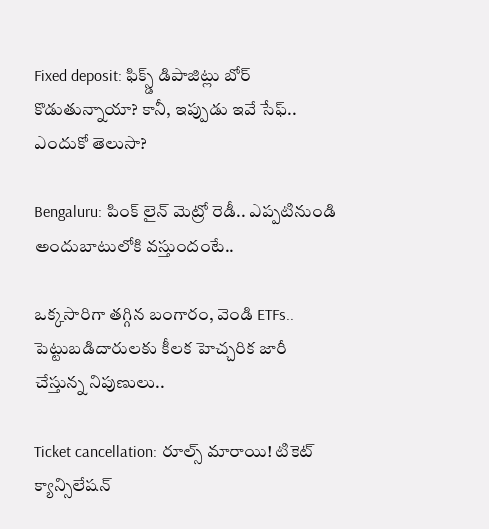Fixed deposit: ఫిక్స్డ్ డిపాజిట్లు బోర్ కొడుతున్నాయా? కానీ, ఇప్పుడు ఇవే సేఫ్.. ఎందుకో తెలుసా?

Bengaluru: పింక్ లైన్ మెట్రో రెడీ.. ఎప్పటినుండి అందుబాటులోకి వస్తుందంటే..

ఒక్కసారిగా తగ్గిన బంగారం, వెండి ETFs.. పెట్టుబడిదారులకు కీలక హెచ్చరిక జారీ చేస్తున్న నిపుణులు..

Ticket cancellation: రూల్స్ మారాయి! టికెట్ క్యాన్సిలేషన్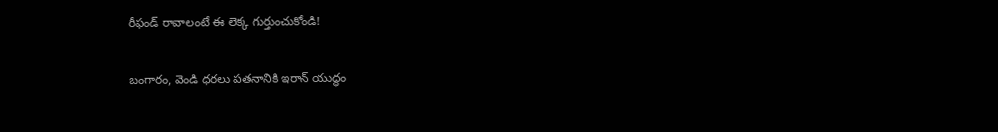రీఫండ్ రావాలంటే ఈ లెక్క గుర్తుంచుకోండి!

బంగారం, వెండి ధరలు పతనానికి ఇరాన్ యుద్ధం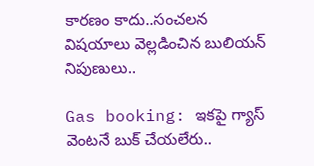కారణం కాదు..సంచలన విషయాలు వెల్లడించిన బులియన్ నిపుణులు..

Gas booking: ఇకపై గ్యాస్ వెంటనే బుక్ చేయలేరు..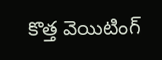కొత్త వెయిటింగ్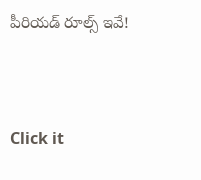పీరియడ్ రూల్స్ ఇవే!



Click it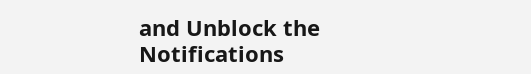and Unblock the Notifications